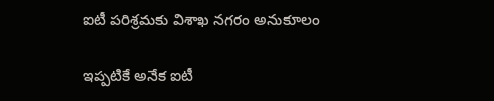ఐటీ పరిశ్రమకు విశాఖ నగరం అనుకూలం

ఇప్పటికే అనేక ఐటీ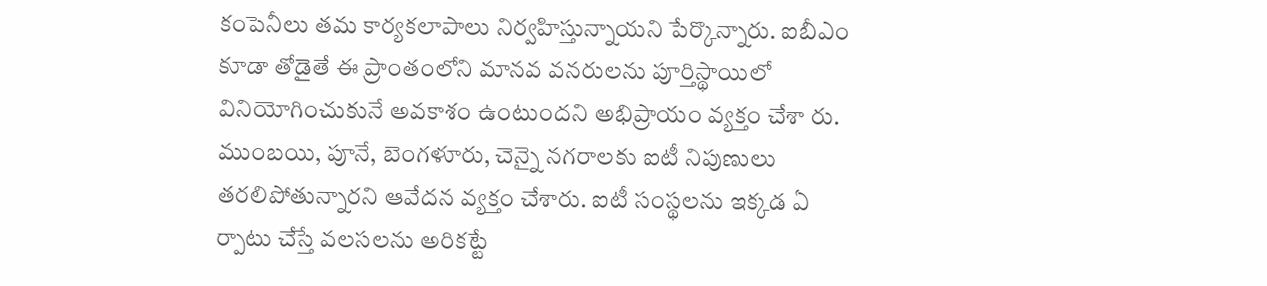కంపెనీలు తమ కార్యకలాపాలు నిర్వహిస్తున్నాయని పేర్కొన్నారు. ఐబీఎం కూడా తోడైతే ఈ ప్రాంతంలోని మానవ వనరులను పూర్తిస్థాయిలో వినియోగించుకునే అవకాశం ఉంటుందని అభిప్రాయం వ్యక్తం చేశా రు. ముంబయి, పూనే, బెంగళూరు, చెన్నై నగరాలకు ఐటీ నిపుణులు తరలిపోతున్నారని ఆవేదన వ్యక్తం చేశారు. ఐటీ సంస్థలను ఇక్కడ ఏ ర్పాటు చేస్తే వలసలను అరికట్టే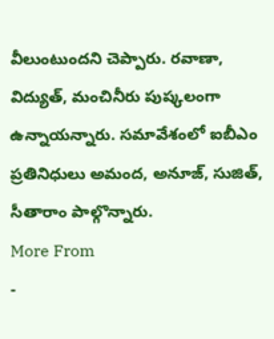వీలుంటుందని చెప్పారు. రవాణా, విద్యుత్, మంచినీరు పుష్కలంగా ఉన్నాయన్నారు. సమావేశంలో ఐబీఎం ప్రతినిధులు అమంద, అనూజ్, సుజిత్, సీతారాం పాల్గొన్నారు.
More From
-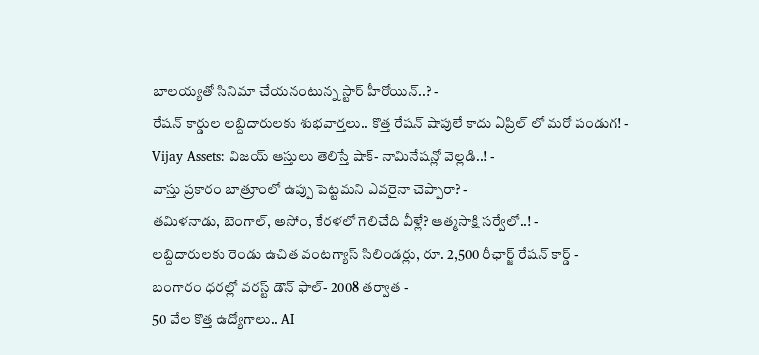బాలయ్యతో సినిమా చేయనంటున్న స్టార్ హీరోయిన్..? -
రేషన్ కార్డుల లబ్దిదారులకు శుభవార్తలు.. కొత్త రేషన్ షాపులే కాదు ఏప్రిల్ లో మరో పండుగ! -
Vijay Assets: విజయ్ ఆస్తులు తెలిస్తే షాక్- నామినేషన్లో వెల్లడి..! -
వాస్తు ప్రకారం బాత్రూంలో ఉప్పు పెట్టమని ఎవరైనా చెప్పారా? -
తమిళనాడు, బెంగాల్, అసోం, కేరళలో గెలిచేది వీళ్లే? ఆత్మసాక్షి సర్వేలో..! -
లబ్దిదారులకు రెండు ఉచిత వంటగ్యాస్ సిలిండర్లు, రూ. 2,500 రీఛార్జ్ రేషన్ కార్డ్ -
బంగారం ధరల్లో వరస్ట్ డౌన్ ఫాల్- 2008 తర్వాత -
50 వేల కొత్త ఉద్యోగాలు.. AI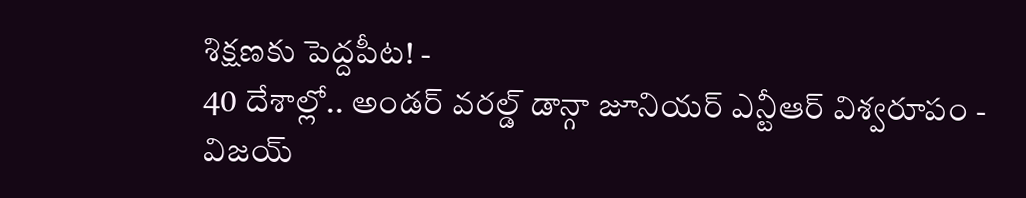శిక్షణకు పెద్దపీట! -
40 దేశాల్లో.. అండర్ వరల్డ్ డాన్గా జూనియర్ ఎన్టీఆర్ విశ్వరూపం -
విజయ్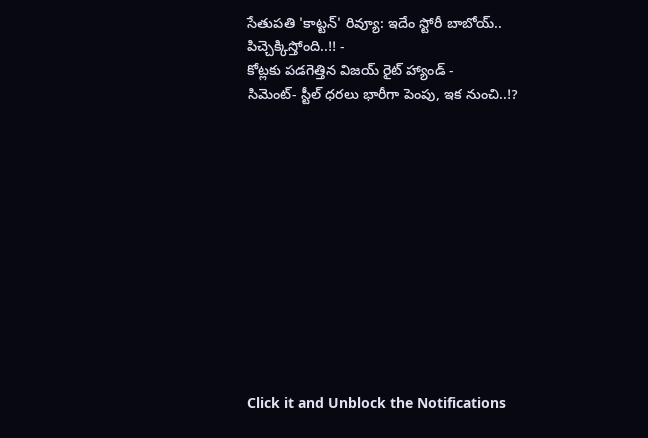సేతుపతి 'కాట్టన్' రివ్యూ: ఇదేం స్టోరీ బాబోయ్.. పిచ్చెక్కిస్తోంది..!! -
కోట్లకు పడగెత్తిన విజయ్ రైట్ హ్యాండ్ -
సిమెంట్- స్టీల్ ధరలు భారీగా పెంపు, ఇక నుంచి..!?












Click it and Unblock the Notifications